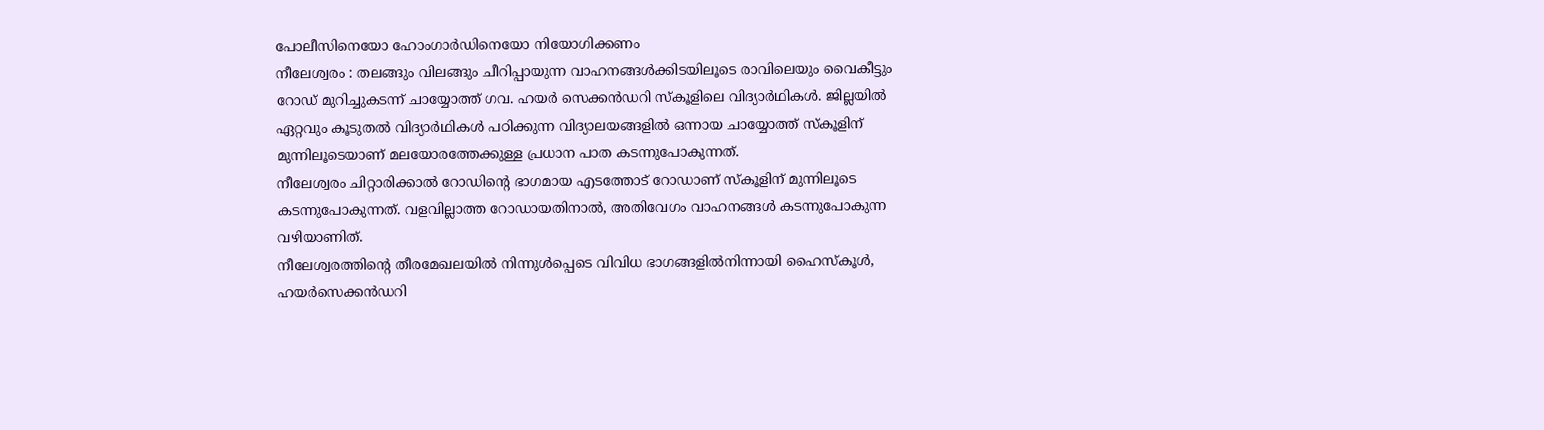പോലീസിനെയോ ഹോംഗാർഡിനെയോ നിയോഗിക്കണം
നീലേശ്വരം : തലങ്ങും വിലങ്ങും ചീറിപ്പായുന്ന വാഹനങ്ങൾക്കിടയിലൂടെ രാവിലെയും വൈകീട്ടും റോഡ് മുറിച്ചുകടന്ന് ചായ്യോത്ത് ഗവ. ഹയർ സെക്കൻഡറി സ്കൂളിലെ വിദ്യാർഥികൾ. ജില്ലയിൽ ഏറ്റവും കൂടുതൽ വിദ്യാർഥികൾ പഠിക്കുന്ന വിദ്യാലയങ്ങളിൽ ഒന്നായ ചായ്യോത്ത് സ്കൂളിന് മുന്നിലൂടെയാണ് മലയോരത്തേക്കുള്ള പ്രധാന പാത കടന്നുപോകുന്നത്.
നീലേശ്വരം ചിറ്റാരിക്കാൽ റോഡിന്റെ ഭാഗമായ എടത്തോട് റോഡാണ് സ്കൂളിന് മുന്നിലൂടെ കടന്നുപോകുന്നത്. വളവില്ലാത്ത റോഡായതിനാൽ, അതിവേഗം വാഹനങ്ങൾ കടന്നുപോകുന്ന വഴിയാണിത്.
നീലേശ്വരത്തിന്റെ തീരമേഖലയിൽ നിന്നുൾപ്പെടെ വിവിധ ഭാഗങ്ങളിൽനിന്നായി ഹൈസ്കൂൾ, ഹയർസെക്കൻഡറി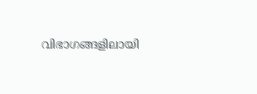വിഭാഗങ്ങളിലായി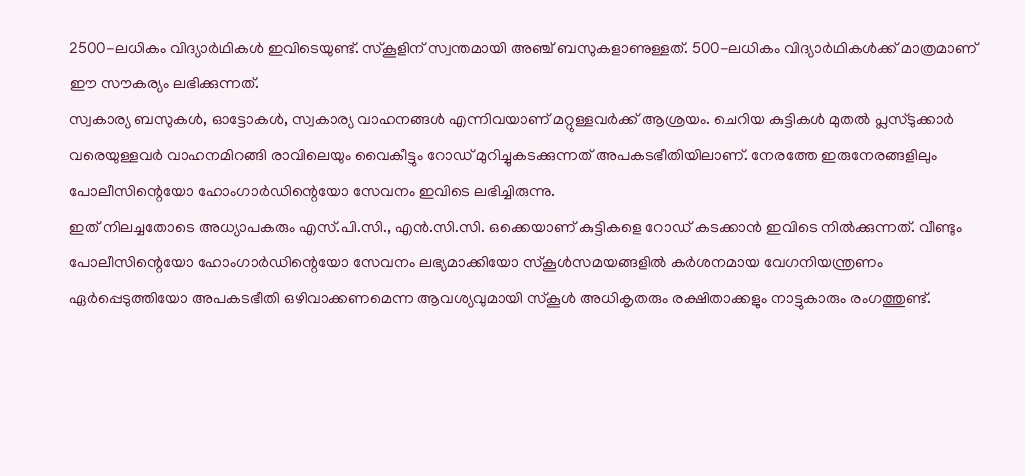2500-ലധികം വിദ്യാർഥികൾ ഇവിടെയുണ്ട്. സ്കൂളിന് സ്വന്തമായി അഞ്ച് ബസുകളാണുള്ളത്. 500-ലധികം വിദ്യാർഥികൾക്ക് മാത്രമാണ് ഈ സൗകര്യം ലഭിക്കുന്നത്.
സ്വകാര്യ ബസുകൾ, ഓട്ടോകൾ, സ്വകാര്യ വാഹനങ്ങൾ എന്നിവയാണ് മറ്റുള്ളവർക്ക് ആശ്രയം. ചെറിയ കുട്ടികൾ മുതൽ പ്ലസ്ടുക്കാർ വരെയുള്ളവർ വാഹനമിറങ്ങി രാവിലെയും വൈകീട്ടും റോഡ് മുറിച്ചുകടക്കുന്നത് അപകടഭീതിയിലാണ്. നേരത്തേ ഇരുനേരങ്ങളിലും പോലീസിന്റെയോ ഹോംഗാർഡിന്റെയോ സേവനം ഇവിടെ ലഭിച്ചിരുന്നു.
ഇത് നിലച്ചതോടെ അധ്യാപകരും എസ്.പി.സി., എൻ.സി.സി. ഒക്കെയാണ് കുട്ടികളെ റോഡ് കടക്കാൻ ഇവിടെ നിൽക്കുന്നത്. വീണ്ടും പോലീസിന്റെയോ ഹോംഗാർഡിന്റെയോ സേവനം ലഭ്യമാക്കിയോ സ്കൂൾസമയങ്ങളിൽ കർശനമായ വേഗനിയന്ത്രണം ഏർപ്പെടുത്തിയോ അപകടഭീതി ഒഴിവാക്കണമെന്ന ആവശ്യവുമായി സ്കൂൾ അധികൃതരും രക്ഷിതാക്കളും നാട്ടുകാരും രംഗത്തുണ്ട്.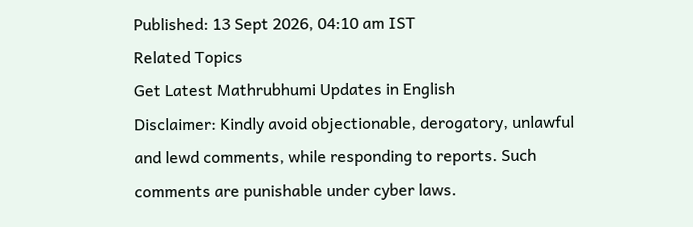Published: 13 Sept 2026, 04:10 am IST
Related Topics
Get Latest Mathrubhumi Updates in English
Disclaimer: Kindly avoid objectionable, derogatory, unlawful and lewd comments, while responding to reports. Such comments are punishable under cyber laws.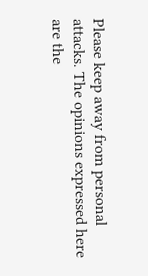Please keep away from personal attacks. The opinions expressed here are the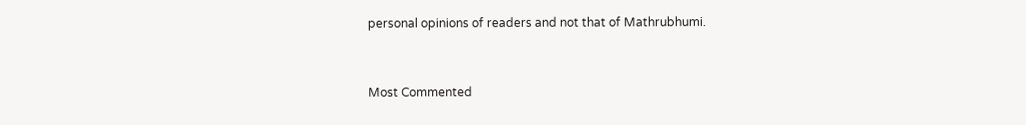personal opinions of readers and not that of Mathrubhumi.



Most Commented